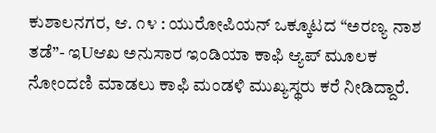ಕುಶಾಲನಗರ, ಆ. ೧೪ : ಯುರೋಪಿಯನ್ ಒಕ್ಕೂಟದ “ಅರಣ್ಯ ನಾಶ ತಡೆ”- ಇUಆಖ ಅನುಸಾರ ಇಂಡಿಯಾ ಕಾಫಿ ಆ್ಯಪ್ ಮೂಲಕ ನೋಂದಣಿ ಮಾಡಲು ಕಾಫಿ ಮಂಡಳಿ ಮುಖ್ಯಸ್ಥರು ಕರೆ ನೀಡಿದ್ದಾರೆ.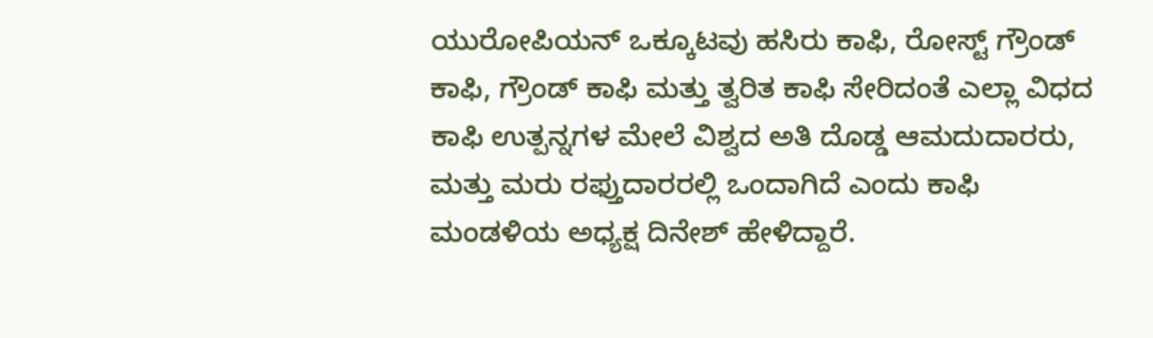ಯುರೋಪಿಯನ್ ಒಕ್ಕೂಟವು ಹಸಿರು ಕಾಫಿ, ರೋಸ್ಟ್ ಗ್ರೌಂಡ್ ಕಾಫಿ, ಗ್ರೌಂಡ್ ಕಾಫಿ ಮತ್ತು ತ್ವರಿತ ಕಾಫಿ ಸೇರಿದಂತೆ ಎಲ್ಲಾ ವಿಧದ ಕಾಫಿ ಉತ್ಪನ್ನಗಳ ಮೇಲೆ ವಿಶ್ವದ ಅತಿ ದೊಡ್ಡ ಆಮದುದಾರರು, ಮತ್ತು ಮರು ರಫ್ತುದಾರರಲ್ಲಿ ಒಂದಾಗಿದೆ ಎಂದು ಕಾಫಿ ಮಂಡಳಿಯ ಅಧ್ಯಕ್ಷ ದಿನೇಶ್ ಹೇಳಿದ್ದಾರೆ.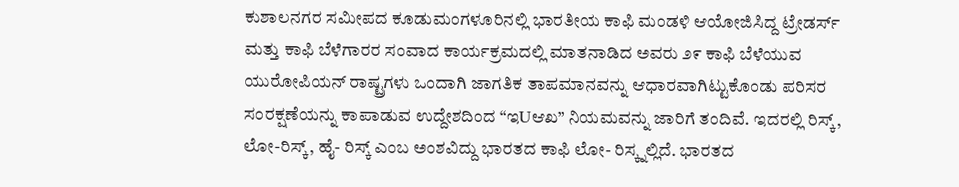ಕುಶಾಲನಗರ ಸಮೀಪದ ಕೂಡುಮಂಗಳೂರಿನಲ್ಲಿ ಭಾರತೀಯ ಕಾಫಿ ಮಂಡಳಿ ಆಯೋಜಿಸಿದ್ದ ಟ್ರೇಡರ್ಸ್ ಮತ್ತು ಕಾಫಿ ಬೆಳೆಗಾರರ ಸಂವಾದ ಕಾರ್ಯಕ್ರಮದಲ್ಲಿ ಮಾತನಾಡಿದ ಅವರು ೨೯ ಕಾಫಿ ಬೆಳೆಯುವ ಯುರೋಪಿಯನ್ ರಾಷ್ಟ್ರಗಳು ಒಂದಾಗಿ ಜಾಗತಿಕ ತಾಪಮಾನವನ್ನು ಆಧಾರವಾಗಿಟ್ಟುಕೊಂಡು ಪರಿಸರ ಸಂರಕ್ಷಣೆಯನ್ನು ಕಾಪಾಡುವ ಉದ್ದೇಶದಿಂದ “ಇUಆಖ” ನಿಯಮವನ್ನು ಜಾರಿಗೆ ತಂದಿವೆ. ಇದರಲ್ಲಿ ರಿಸ್ಕ್, ಲೋ-ರಿಸ್ಕ್, ಹೈ- ರಿಸ್ಕ್ ಎಂಬ ಅಂಶವಿದ್ದು ಭಾರತದ ಕಾಫಿ ಲೋ- ರಿಸ್ಕ್ನಲ್ಲಿದೆ. ಭಾರತದ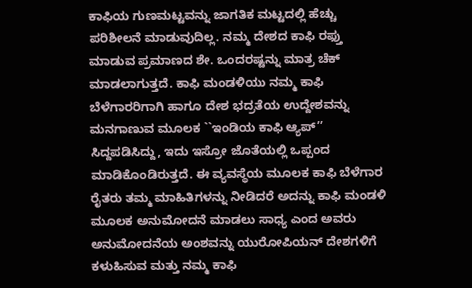ಕಾಫಿಯ ಗುಣಮಟ್ಟವನ್ನು ಜಾಗತಿಕ ಮಟ್ಟದಲ್ಲಿ ಹೆಚ್ಚು ಪರಿಶೀಲನೆ ಮಾಡುವುದಿಲ್ಲ. ನಮ್ಮ ದೇಶದ ಕಾಫಿ ರಫ್ತು ಮಾಡುವ ಪ್ರಮಾಣದ ಶೇ. ಒಂದರಷ್ಟನ್ನು ಮಾತ್ರ ಚೆಕ್ ಮಾಡಲಾಗುತ್ತದೆ. ಕಾಫಿ ಮಂಡಳಿಯು ನಮ್ಮ ಕಾಫಿ ಬೆಳೆಗಾರರಿಗಾಗಿ ಹಾಗೂ ದೇಶ ಭದ್ರತೆಯ ಉದ್ದೇಶವನ್ನು ಮನಗಾಣುವ ಮೂಲಕ ``ಇಂಡಿಯ ಕಾಫಿ ಆ್ಯಪ್’’ ಸಿದ್ದಪಡಿಸಿದ್ದು, ಇದು ಇಸ್ರೋ ಜೊತೆಯಲ್ಲಿ ಒಪ್ಪಂದ ಮಾಡಿಕೊಂಡಿರುತ್ತದೆ. ಈ ವ್ಯವಸ್ಥೆಯ ಮೂಲಕ ಕಾಫಿ ಬೆಳೆಗಾರ ರೈತರು ತಮ್ಮ ಮಾಹಿತಿಗಳನ್ನು ನೀಡಿದರೆ ಅದನ್ನು ಕಾಫಿ ಮಂಡಳಿ ಮೂಲಕ ಅನುಮೋದನೆ ಮಾಡಲು ಸಾಧ್ಯ ಎಂದ ಅವರು ಅನುಮೋದನೆಯ ಅಂಶವನ್ನು ಯುರೋಪಿಯನ್ ದೇಶಗಳಿಗೆ ಕಳುಹಿಸುವ ಮತ್ತು ನಮ್ಮ ಕಾಫಿ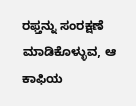ರಫ್ತನ್ನು ಸಂರಕ್ಷಣೆ ಮಾಡಿಕೊಳ್ಳುವ, ಆ ಕಾಫಿಯ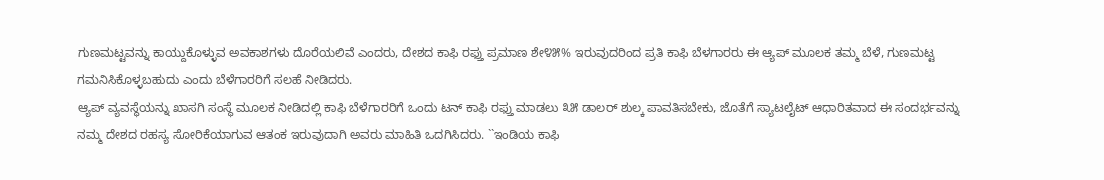ಗುಣಮಟ್ಟವನ್ನು ಕಾಯ್ದುಕೊಳ್ಳುವ ಅವಕಾಶಗಳು ದೊರೆಯಲಿವೆ ಎಂದರು, ದೇಶದ ಕಾಫಿ ರಫ್ತು ಪ್ರಮಾಣ ಶೇ೪೫% ಇರುವುದರಿಂದ ಪ್ರತಿ ಕಾಫಿ ಬೆಳಗಾರರು ಈ ಆ್ಯಪ್ ಮೂಲಕ ತಮ್ಮ ಬೆಳೆ, ಗುಣಮಟ್ಟ ಗಮನಿಸಿಕೊಳ್ಳಬಹುದು ಎಂದು ಬೆಳೆಗಾರರಿಗೆ ಸಲಹೆ ನೀಡಿದರು.
ಆ್ಯಪ್ ವ್ಯವಸ್ಥೆಯನ್ನು ಖಾಸಗಿ ಸಂಸ್ಥೆ ಮೂಲಕ ನೀಡಿದಲ್ಲಿ ಕಾಫಿ ಬೆಳೆಗಾರರಿಗೆ ಒಂದು ಟನ್ ಕಾಫಿ ರಫ್ತು ಮಾಡಲು ೩೫ ಡಾಲರ್ ಶುಲ್ಕ ಪಾವತಿಸಬೇಕು, ಜೊತೆಗೆ ಸ್ಯಾಟಲೈಟ್ ಆಧಾರಿತವಾದ ಈ ಸಂದರ್ಭವನ್ನು ನಮ್ಮ ದೇಶದ ರಹಸ್ಯ ಸೋರಿಕೆಯಾಗುವ ಆತಂಕ ಇರುವುದಾಗಿ ಅವರು ಮಾಹಿತಿ ಒದಗಿಸಿದರು. ``ಇಂಡಿಯ ಕಾಫಿ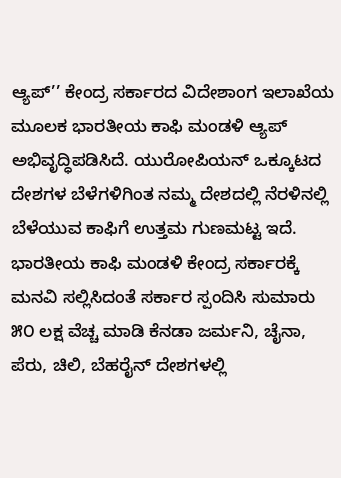ಆ್ಯಪ್’’ ಕೇಂದ್ರ ಸರ್ಕಾರದ ವಿದೇಶಾಂಗ ಇಲಾಖೆಯ ಮೂಲಕ ಭಾರತೀಯ ಕಾಫಿ ಮಂಡಳಿ ಆ್ಯಪ್ ಅಭಿವೃದ್ಧಿಪಡಿಸಿದೆ. ಯುರೋಪಿಯನ್ ಒಕ್ಕೂಟದ ದೇಶಗಳ ಬೆಳೆಗಳಿಗಿಂತ ನಮ್ಮ ದೇಶದಲ್ಲಿ ನೆರಳಿನಲ್ಲಿ ಬೆಳೆಯುವ ಕಾಫಿಗೆ ಉತ್ತಮ ಗುಣಮಟ್ಟ ಇದೆ. ಭಾರತೀಯ ಕಾಫಿ ಮಂಡಳಿ ಕೇಂದ್ರ ಸರ್ಕಾರಕ್ಕೆ ಮನವಿ ಸಲ್ಲಿಸಿದಂತೆ ಸರ್ಕಾರ ಸ್ಪಂದಿಸಿ ಸುಮಾರು ೫೦ ಲಕ್ಷ ವೆಚ್ಚ ಮಾಡಿ ಕೆನಡಾ ಜರ್ಮನಿ, ಚೈನಾ, ಪೆರು, ಚಿಲಿ, ಬೆಹರೈನ್ ದೇಶಗಳಲ್ಲಿ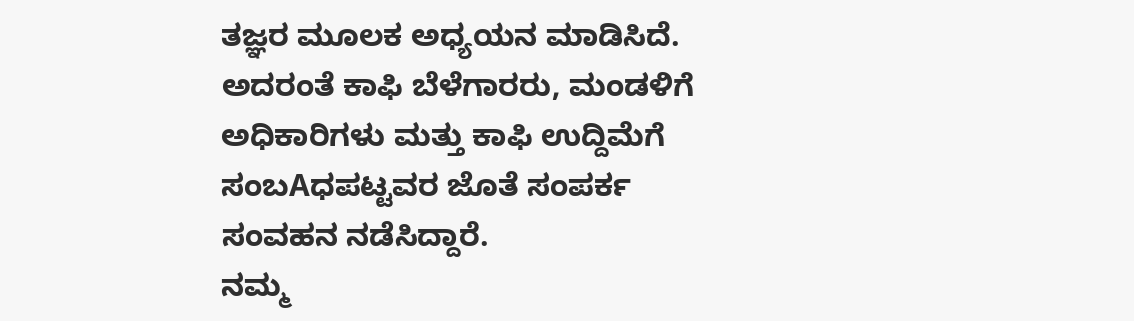ತಜ್ಞರ ಮೂಲಕ ಅಧ್ಯಯನ ಮಾಡಿಸಿದೆ. ಅದರಂತೆ ಕಾಫಿ ಬೆಳೆಗಾರರು, ಮಂಡಳಿಗೆ ಅಧಿಕಾರಿಗಳು ಮತ್ತು ಕಾಫಿ ಉದ್ದಿಮೆಗೆ ಸಂಬAಧಪಟ್ಟವರ ಜೊತೆ ಸಂಪರ್ಕ ಸಂವಹನ ನಡೆಸಿದ್ದಾರೆ.
ನಮ್ಮ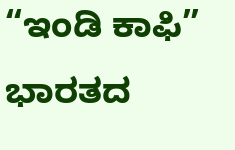“ಇಂಡಿ ಕಾಫಿ” ಭಾರತದ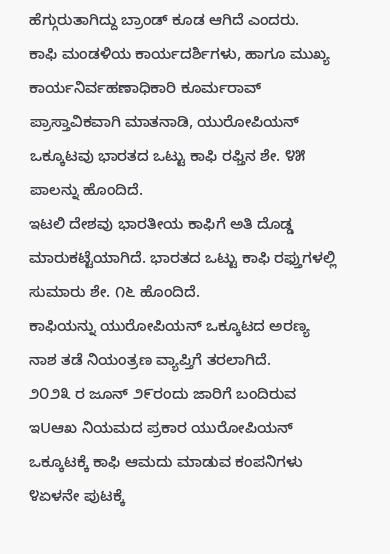ಹೆಗ್ಗುರುತಾಗಿದ್ದು ಬ್ರಾಂಡ್ ಕೂಡ ಆಗಿದೆ ಎಂದರು.
ಕಾಫಿ ಮಂಡಳಿಯ ಕಾರ್ಯದರ್ಶಿಗಳು, ಹಾಗೂ ಮುಖ್ಯ ಕಾರ್ಯನಿರ್ವಹಣಾಧಿಕಾರಿ ಕೂರ್ಮರಾವ್ ಪ್ರಾಸ್ತಾವಿಕವಾಗಿ ಮಾತನಾಡಿ, ಯುರೋಪಿಯನ್ ಒಕ್ಕೂಟವು ಭಾರತದ ಒಟ್ಟು ಕಾಫಿ ರಫ್ತಿನ ಶೇ. ೪೫ ಪಾಲನ್ನು ಹೊಂದಿದೆ.
ಇಟಲಿ ದೇಶವು ಭಾರತೀಯ ಕಾಫಿಗೆ ಅತಿ ದೊಡ್ಡ ಮಾರುಕಟ್ಟೆಯಾಗಿದೆ. ಭಾರತದ ಒಟ್ಟು ಕಾಫಿ ರಫ್ತುಗಳಲ್ಲಿ ಸುಮಾರು ಶೇ. ೧೬ ಹೊಂದಿದೆ.
ಕಾಫಿಯನ್ನು ಯುರೋಪಿಯನ್ ಒಕ್ಕೂಟದ ಅರಣ್ಯ ನಾಶ ತಡೆ ನಿಯಂತ್ರಣ ವ್ಯಾಪ್ತಿಗೆ ತರಲಾಗಿದೆ.
೨೦೨೩ ರ ಜೂನ್ ೨೯ರಂದು ಜಾರಿಗೆ ಬಂದಿರುವ ಇUಆಖ ನಿಯಮದ ಪ್ರಕಾರ ಯುರೋಪಿಯನ್ ಒಕ್ಕೂಟಕ್ಕೆ ಕಾಫಿ ಆಮದು ಮಾಡುವ ಕಂಪನಿಗಳು ೪ಏಳನೇ ಪುಟಕ್ಕೆ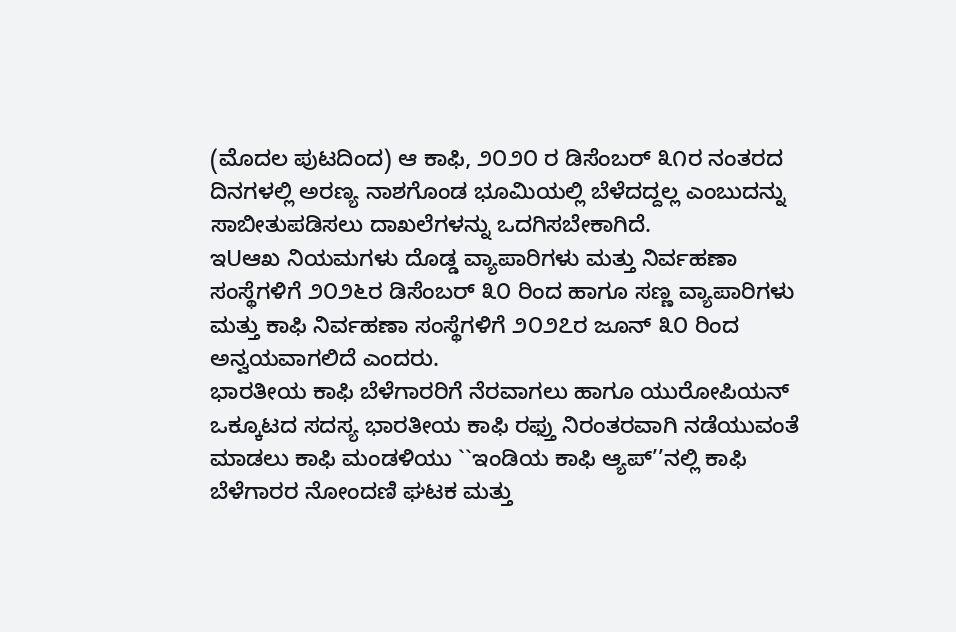(ಮೊದಲ ಪುಟದಿಂದ) ಆ ಕಾಫಿ, ೨೦೨೦ ರ ಡಿಸೆಂಬರ್ ೩೧ರ ನಂತರದ ದಿನಗಳಲ್ಲಿ ಅರಣ್ಯ ನಾಶಗೊಂಡ ಭೂಮಿಯಲ್ಲಿ ಬೆಳೆದದ್ದಲ್ಲ ಎಂಬುದನ್ನು ಸಾಬೀತುಪಡಿಸಲು ದಾಖಲೆಗಳನ್ನು ಒದಗಿಸಬೇಕಾಗಿದೆ.
ಇUಆಖ ನಿಯಮಗಳು ದೊಡ್ಡ ವ್ಯಾಪಾರಿಗಳು ಮತ್ತು ನಿರ್ವಹಣಾ ಸಂಸ್ಥೆಗಳಿಗೆ ೨೦೨೬ರ ಡಿಸೆಂಬರ್ ೩೦ ರಿಂದ ಹಾಗೂ ಸಣ್ಣ ವ್ಯಾಪಾರಿಗಳು ಮತ್ತು ಕಾಫಿ ನಿರ್ವಹಣಾ ಸಂಸ್ಥೆಗಳಿಗೆ ೨೦೨೭ರ ಜೂನ್ ೩೦ ರಿಂದ ಅನ್ವಯವಾಗಲಿದೆ ಎಂದರು.
ಭಾರತೀಯ ಕಾಫಿ ಬೆಳೆಗಾರರಿಗೆ ನೆರವಾಗಲು ಹಾಗೂ ಯುರೋಪಿಯನ್ ಒಕ್ಕೂಟದ ಸದಸ್ಯ ಭಾರತೀಯ ಕಾಫಿ ರಫ್ತು ನಿರಂತರವಾಗಿ ನಡೆಯುವಂತೆ ಮಾಡಲು ಕಾಫಿ ಮಂಡಳಿಯು ``ಇಂಡಿಯ ಕಾಫಿ ಆ್ಯಪ್’’ನಲ್ಲಿ ಕಾಫಿ ಬೆಳೆಗಾರರ ನೋಂದಣಿ ಘಟಕ ಮತ್ತು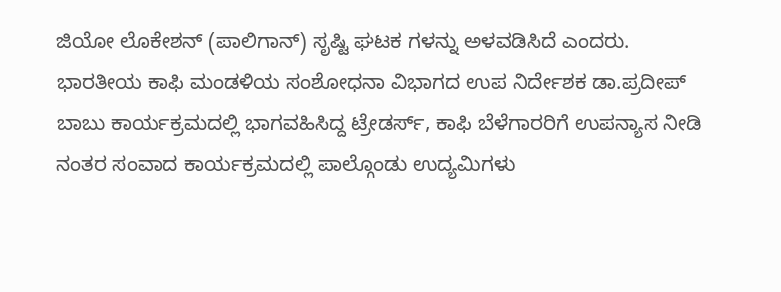ಜಿಯೋ ಲೊಕೇಶನ್ (ಪಾಲಿಗಾನ್) ಸೃಷ್ಟಿ ಘಟಕ ಗಳನ್ನು ಅಳವಡಿಸಿದೆ ಎಂದರು.
ಭಾರತೀಯ ಕಾಫಿ ಮಂಡಳಿಯ ಸಂಶೋಧನಾ ವಿಭಾಗದ ಉಪ ನಿರ್ದೇಶಕ ಡಾ.ಪ್ರದೀಪ್ ಬಾಬು ಕಾರ್ಯಕ್ರಮದಲ್ಲಿ ಭಾಗವಹಿಸಿದ್ದ ಟ್ರೇಡರ್ಸ್, ಕಾಫಿ ಬೆಳೆಗಾರರಿಗೆ ಉಪನ್ಯಾಸ ನೀಡಿ ನಂತರ ಸಂವಾದ ಕಾರ್ಯಕ್ರಮದಲ್ಲಿ ಪಾಲ್ಗೊಂಡು ಉದ್ಯಮಿಗಳು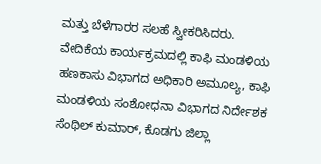ಮತ್ತು ಬೆಳೆಗಾರರ ಸಲಹೆ ಸ್ವೀಕರಿಸಿದರು.
ವೇದಿಕೆಯ ಕಾರ್ಯಕ್ರಮದಲ್ಲಿ ಕಾಫಿ ಮಂಡಳಿಯ ಹಣಕಾಸು ವಿಭಾಗದ ಅಧಿಕಾರಿ ಅಮೂಲ್ಯ, ಕಾಫಿ ಮಂಡಳಿಯ ಸಂಶೋಧನಾ ವಿಭಾಗದ ನಿರ್ದೇಶಕ ಸೆಂಥಿಲ್ ಕುಮಾರ್, ಕೊಡಗು ಜಿಲ್ಲಾ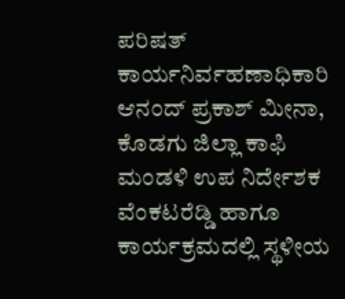ಪರಿಷತ್ ಕಾರ್ಯನಿರ್ವಹಣಾಧಿಕಾರಿ ಆನಂದ್ ಪ್ರಕಾಶ್ ಮೀನಾ, ಕೊಡಗು ಜಿಲ್ಲಾ ಕಾಫಿ ಮಂಡಳಿ ಉಪ ನಿರ್ದೇಶಕ ವೆಂಕಟರೆಡ್ಡಿ ಹಾಗೂ ಕಾರ್ಯಕ್ರಮದಲ್ಲಿ ಸ್ಥಳೀಯ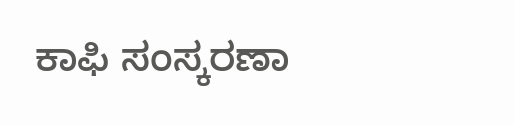ಕಾಫಿ ಸಂಸ್ಕರಣಾ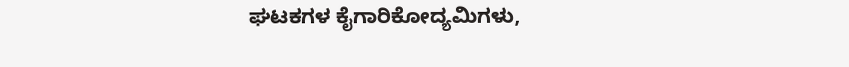ಘಟಕಗಳ ಕೈಗಾರಿಕೋದ್ಯಮಿಗಳು,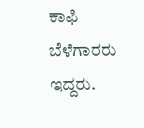ಕಾಫಿ ಬೆಳೆಗಾರರು ಇದ್ದರು.